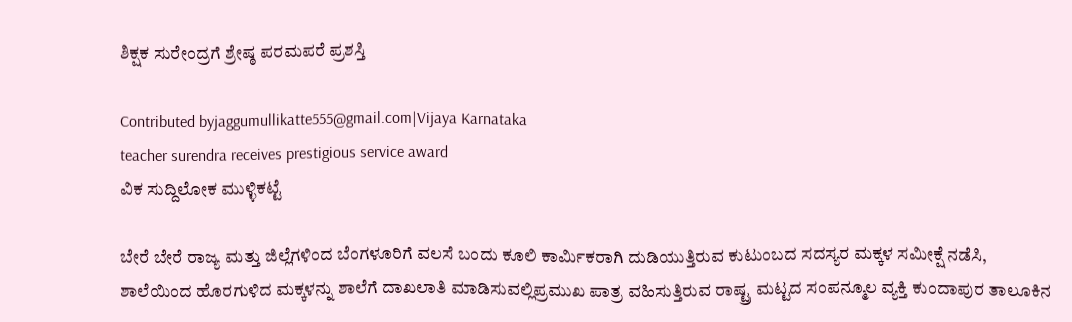ಶಿಕ್ಷಕ ಸುರೇಂದ್ರಗೆ ಶ್ರೇಷ್ಠ ಪರಮಪರೆ ಪ್ರಶಸ್ತಿ

Contributed byjaggumullikatte555@gmail.com|Vijaya Karnataka
teacher surendra receives prestigious service award
ವಿಕ ಸುದ್ದಿಲೋಕ ಮುಳ್ಳಿಕಟ್ಟೆ

ಬೇರೆ ಬೇರೆ ರಾಜ್ಯ ಮತ್ತು ಜಿಲ್ಲೆಗಳಿಂದ ಬೆಂಗಳೂರಿಗೆ ವಲಸೆ ಬಂದು ಕೂಲಿ ಕಾರ್ಮಿಕರಾಗಿ ದುಡಿಯುತ್ತಿರುವ ಕುಟುಂಬದ ಸದಸ್ಯರ ಮಕ್ಕಳ ಸಮೀಕ್ಷೆ ನಡೆಸಿ, ಶಾಲೆಯಿಂದ ಹೊರಗುಳಿದ ಮಕ್ಕಳನ್ನು ಶಾಲೆಗೆ ದಾಖಲಾತಿ ಮಾಡಿಸುವಲ್ಲಿಪ್ರಮುಖ ಪಾತ್ರ ವಹಿಸುತ್ತಿರುವ ರಾಷ್ಟ್ರ ಮಟ್ಟದ ಸಂಪನ್ಮೂಲ ವ್ಯಕ್ತಿ ಕುಂದಾಪುರ ತಾಲೂಕಿನ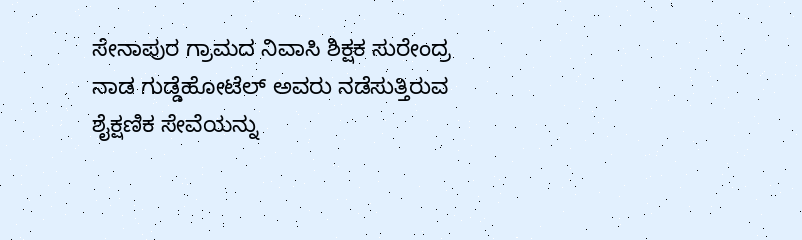ಸೇನಾಪುರ ಗ್ರಾಮದ ನಿವಾಸಿ ಶಿಕ್ಷಕ ಸುರೇಂದ್ರ ನಾಡ ಗುಡ್ಡೆಹೋಟೆಲ್ ಅವರು ನಡೆಸುತ್ತಿರುವ ಶೈಕ್ಷಣಿಕ ಸೇವೆಯನ್ನು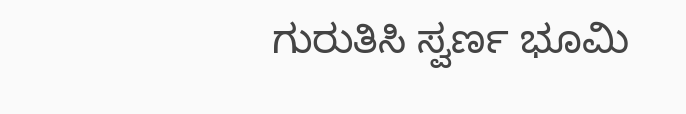ಗುರುತಿಸಿ ಸ್ವರ್ಣ ಭೂಮಿ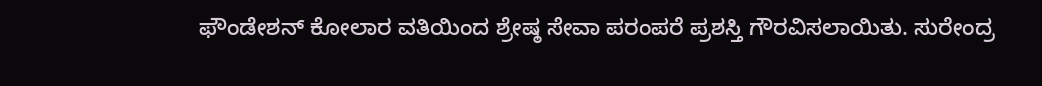ಫೌಂಡೇಶನ್ ಕೋಲಾರ ವತಿಯಿಂದ ಶ್ರೇಷ್ಠ ಸೇವಾ ಪರಂಪರೆ ಪ್ರಶಸ್ತಿ ಗೌರವಿಸಲಾಯಿತು. ಸುರೇಂದ್ರ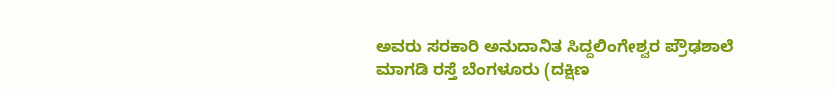ಅವರು ಸರಕಾರಿ ಅನುದಾನಿತ ಸಿದ್ದಲಿಂಗೇಶ್ವರ ಪ್ರೌಢಶಾಲೆ ಮಾಗಡಿ ರಸ್ತೆ ಬೆಂಗಳೂರು (ದಕ್ಷಿಣ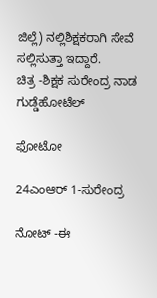ಜಿಲ್ಲೆ) ನಲ್ಲಿಶಿಕ್ಷಕರಾಗಿ ಸೇವೆ ಸಲ್ಲಿಸುತ್ತಾ ಇದ್ದಾರೆ.
ಚಿತ್ರ -ಶಿಕ್ಷಕ ಸುರೇಂದ್ರ ನಾಡ ಗುಡ್ಡೆಹೋಟೆಲ್

ಫೋಟೋ

24ಎಂಆರ್ 1-ಸುರೇಂದ್ರ

ನೋಟ್ -ಈ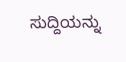ಸುದ್ದಿಯನ್ನು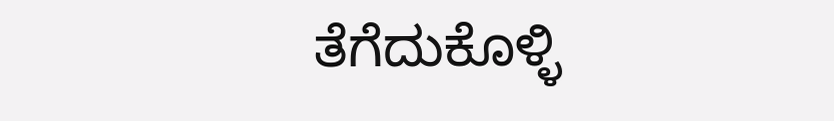ತೆಗೆದುಕೊಳ್ಳಿ